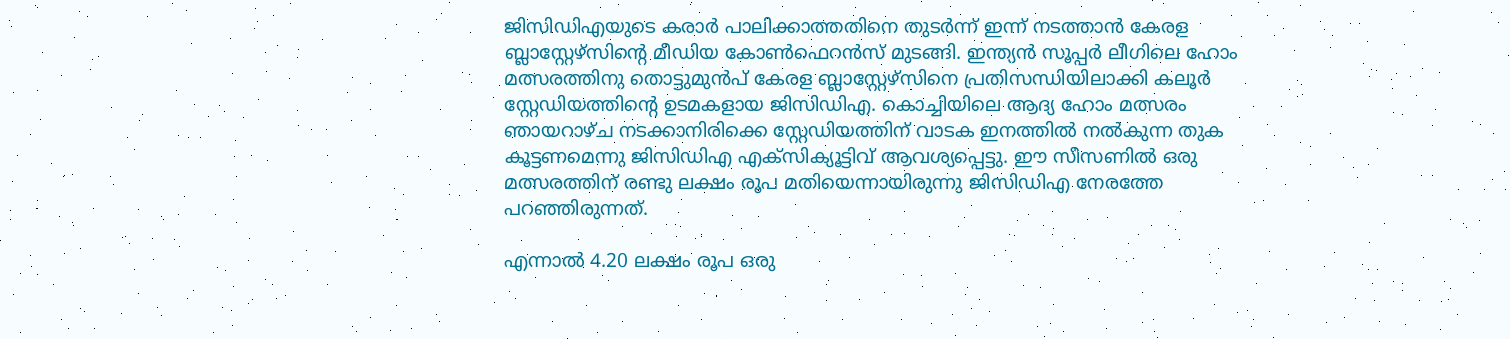ജിസിഡിഎയുടെ കരാർ പാലിക്കാത്തതിനെ തുടർന്ന് ഇന്ന് നടത്താൻ കേരള ബ്ലാസ്റ്റേഴ്‌സിന്റെ മീഡിയ കോൺഫെറൻസ് മുടങ്ങി. ഇന്ത്യൻ സൂപ്പർ ലീഗിലെ ഹോം മത്സരത്തിനു തൊട്ടുമുൻപ് കേരള ബ്ലാസ്റ്റേഴ്സിനെ പ്രതിസന്ധിയിലാക്കി കലൂര്‍ സ്റ്റേഡിയത്തിന്റെ ഉടമകളായ ജിസിഡിഎ. കൊച്ചിയിലെ ആദ്യ ഹോം മത്സരം ഞായറാഴ്ച നടക്കാനിരിക്കെ സ്റ്റേഡിയത്തിന് വാടക ഇനത്തിൽ നൽകുന്ന തുക കൂട്ടണമെന്നു ജിസിഡിഎ എക്സിക്യൂട്ടിവ് ആവശ്യപ്പെട്ടു. ഈ സീസണിൽ ഒരു മത്സരത്തിന് രണ്ടു ലക്ഷം രൂപ മതിയെന്നായിരുന്നു ജിസിഡിഎ നേരത്തേ പറഞ്ഞിരുന്നത്.

എന്നാൽ 4.20 ലക്ഷം രൂപ ഒരു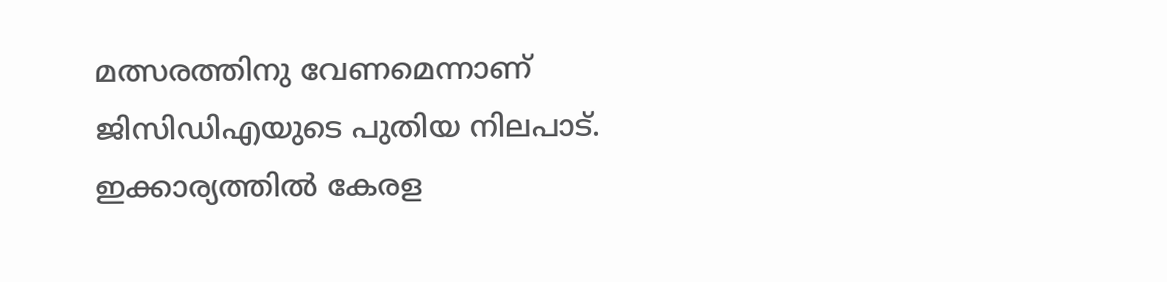മത്സരത്തിനു വേണമെന്നാണ് ജിസിഡിഎയുടെ പുതിയ നിലപാട്. ഇക്കാര്യത്തിൽ കേരള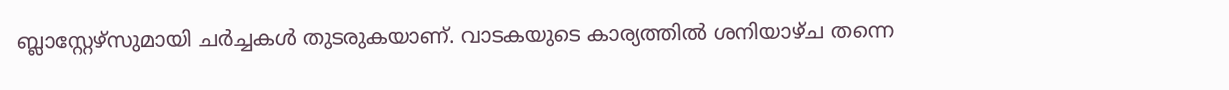ബ്ലാസ്റ്റേഴ്സുമായി ചർച്ചകൾ തുടരുകയാണ്. വാടകയുടെ കാര്യത്തിൽ ശനിയാഴ്ച തന്നെ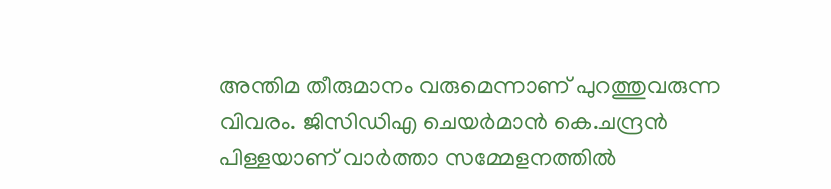അന്തിമ തീരുമാനം വരുമെന്നാണ് പുറത്തുവരുന്ന വിവരം. ജിസിഡിഎ ചെയർമാൻ കെ.ചന്ദ്രന്‍ പിള്ളയാണ് വാർത്താ സമ്മേളനത്തിൽ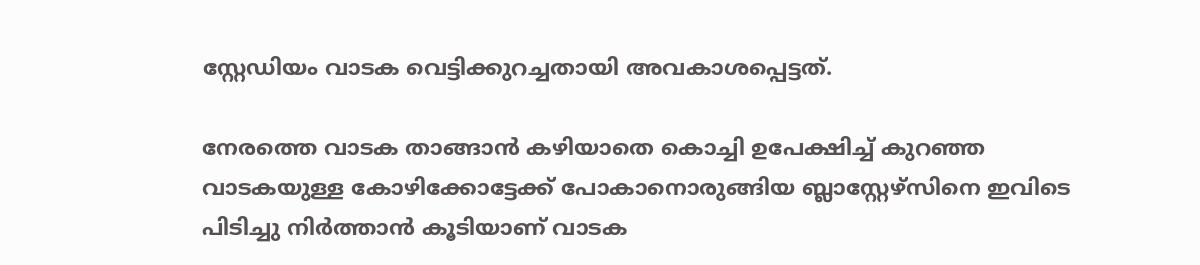സ്റ്റേഡിയം വാടക വെട്ടിക്കുറച്ചതായി അവകാശപ്പെട്ടത്.

നേരത്തെ വാടക താങ്ങാൻ കഴിയാതെ കൊച്ചി ഉപേക്ഷിച്ച് കുറ‍ഞ്ഞ വാടകയുള്ള കോഴിക്കോട്ടേക്ക് പോകാനൊരുങ്ങിയ ബ്ലാസ്റ്റേഴ്സിനെ ഇവിടെ പിടിച്ചു നിർത്താൻ കൂടിയാണ് വാടക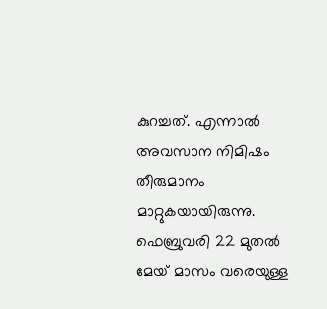കുറച്ചത്. എന്നാൽ അവസാന നിമിഷം തീരുമാനം മാറ്റുകയായിരുന്നു. ഫെബ്രുവരി 22 മുതല്‍ മേയ് മാസം വരെയുള്ള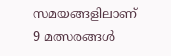സമയങ്ങളിലാണ് 9 മത്സരങ്ങൾ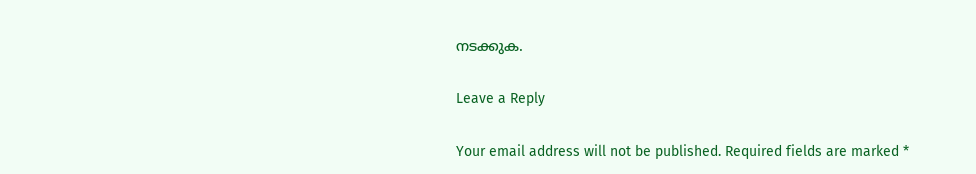നടക്കുക.

Leave a Reply

Your email address will not be published. Required fields are marked *